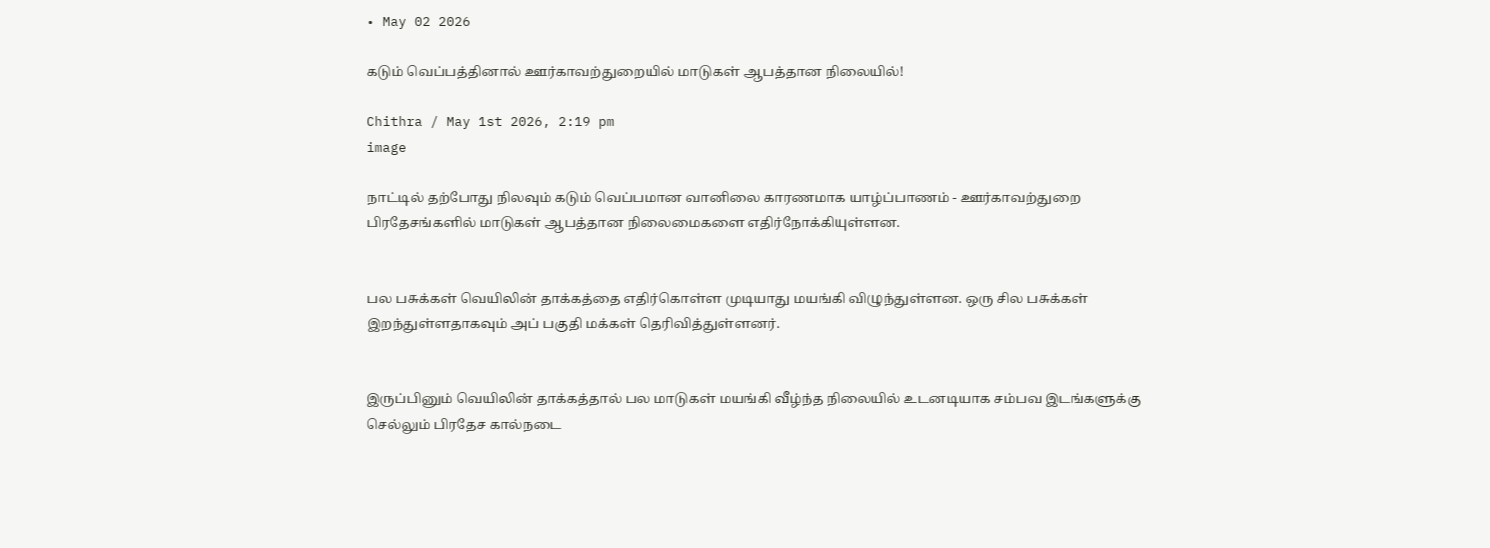• May 02 2026

கடும் வெப்பத்தினால் ஊர்காவற்துறையில் மாடுகள் ஆபத்தான நிலையில்!

Chithra / May 1st 2026, 2:19 pm
image

நாட்டில் தற்போது நிலவும் கடும் வெப்பமான வானிலை காரணமாக யாழ்ப்பாணம் - ஊர்காவற்துறை பிரதேசங்களில் மாடுகள் ஆபத்தான நிலைமைகளை எதிர்நோக்கியுள்ளன.


பல பசுக்கள் வெயிலின் தாக்கத்தை எதிர்கொள்ள முடியாது மயங்கி விழுந்துள்ளன. ஒரு சில பசுக்கள் இறந்துள்ளதாகவும் அப் பகுதி மக்கள் தெரிவித்துள்ளனர்.


இருப்பினும் வெயிலின் தாக்கத்தால் பல மாடுகள் மயங்கி வீழ்ந்த நிலையில் உடனடியாக சம்பவ இடங்களுக்கு செல்லும் பிரதேச கால்நடை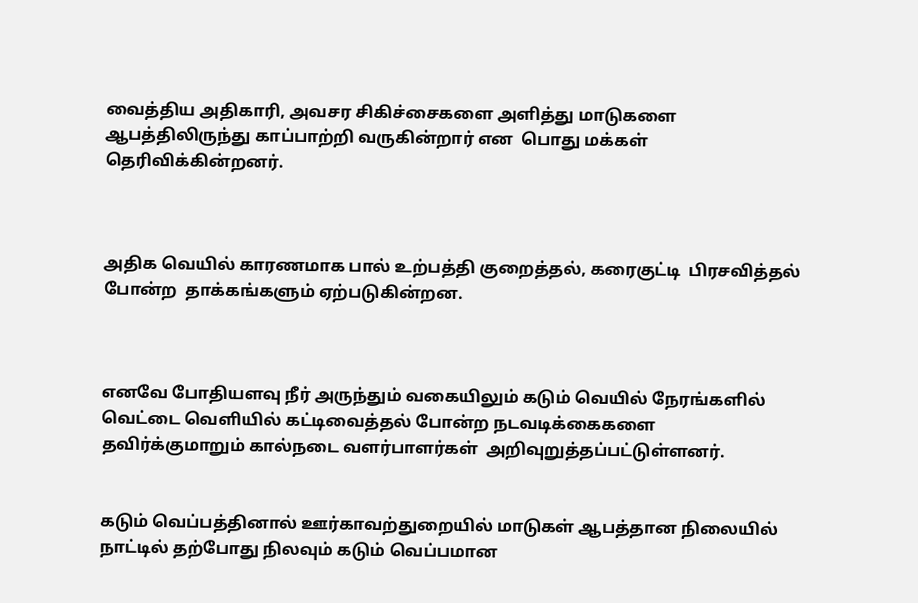வைத்திய அதிகாரி, அவசர சிகிச்சைகளை அளித்து மாடுகளை ஆபத்திலிருந்து காப்பாற்றி வருகின்றார் என  பொது மக்கள் தெரிவிக்கின்றனர்.



அதிக வெயில் காரணமாக பால் உற்பத்தி குறைத்தல், கரைகுட்டி  பிரசவித்தல் போன்ற  தாக்கங்களும் ஏற்படுகின்றன.



எனவே போதியளவு நீர் அருந்தும் வகையிலும் கடும் வெயில் நேரங்களில் வெட்டை வெளியில் கட்டிவைத்தல் போன்ற நடவடிக்கைகளை தவிர்க்குமாறும் கால்நடை வளர்பாளர்கள்  அறிவுறுத்தப்பட்டுள்ளனர்.


கடும் வெப்பத்தினால் ஊர்காவற்துறையில் மாடுகள் ஆபத்தான நிலையில் நாட்டில் தற்போது நிலவும் கடும் வெப்பமான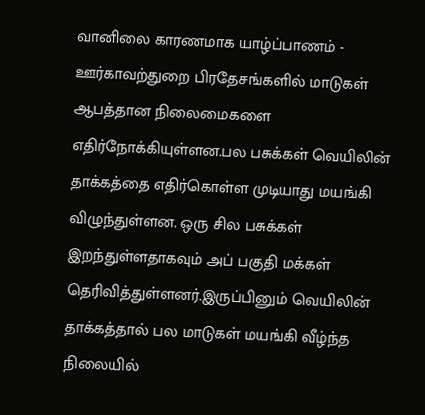வானிலை காரணமாக யாழ்ப்பாணம் - ஊர்காவற்துறை பிரதேசங்களில் மாடுகள் ஆபத்தான நிலைமைகளை எதிர்நோக்கியுள்ளன.பல பசுக்கள் வெயிலின் தாக்கத்தை எதிர்கொள்ள முடியாது மயங்கி விழுந்துள்ளன. ஒரு சில பசுக்கள் இறந்துள்ளதாகவும் அப் பகுதி மக்கள் தெரிவித்துள்ளனர்.இருப்பினும் வெயிலின் தாக்கத்தால் பல மாடுகள் மயங்கி வீழ்ந்த நிலையில்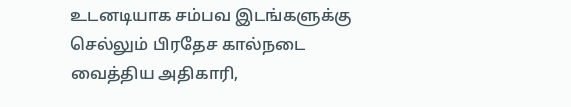உடனடியாக சம்பவ இடங்களுக்கு செல்லும் பிரதேச கால்நடை வைத்திய அதிகாரி,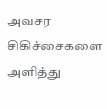அவசர சிகிச்சைகளை அளித்து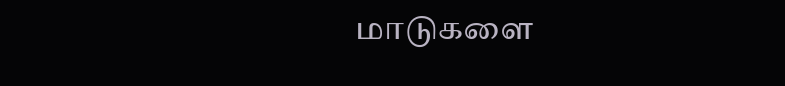மாடுகளை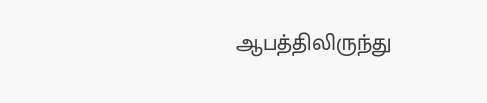ஆபத்திலிருந்து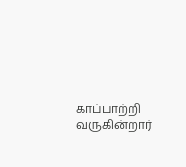காப்பாற்றி வருகின்றார்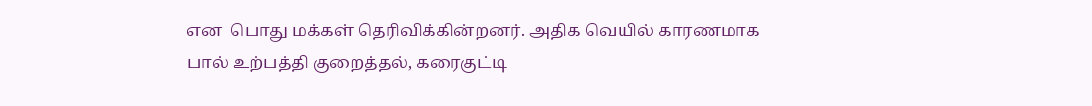என  பொது மக்கள் தெரிவிக்கின்றனர். அதிக வெயில் காரணமாக பால் உற்பத்தி குறைத்தல், கரைகுட்டி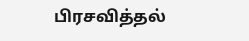பிரசவித்தல்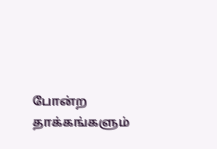போன்ற  தாக்கங்களும்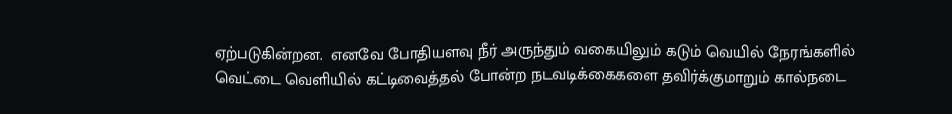ஏற்படுகின்றன.  எனவே போதியளவு நீர் அருந்தும் வகையிலும் கடும் வெயில் நேரங்களில் வெட்டை வெளியில் கட்டிவைத்தல் போன்ற நடவடிக்கைகளை தவிர்க்குமாறும் கால்நடை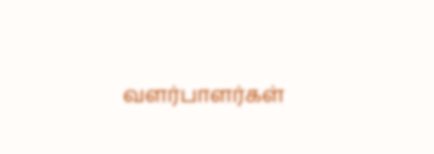வளர்பாளர்கள்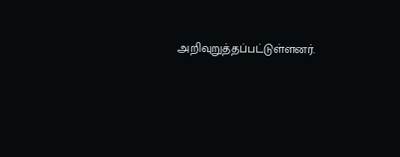அறிவுறுத்தப்பட்டுள்ளனர்.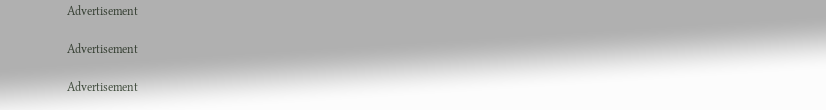Advertisement

Advertisement

Advertisement